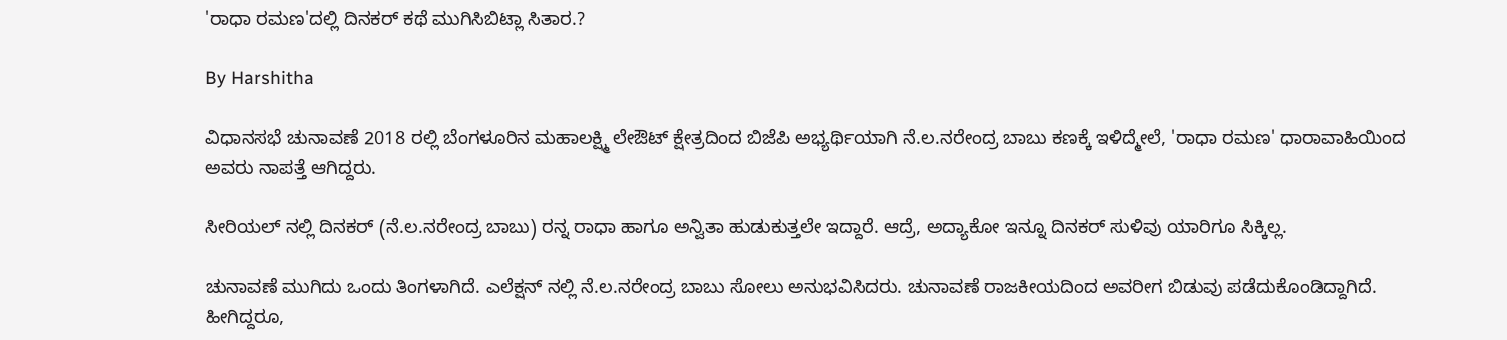'ರಾಧಾ ರಮಣ'ದಲ್ಲಿ ದಿನಕರ್ ಕಥೆ ಮುಗಿಸಿಬಿಟ್ಲಾ ಸಿತಾರ.?

By Harshitha

ವಿಧಾನಸಭೆ ಚುನಾವಣೆ 2018 ರಲ್ಲಿ ಬೆಂಗಳೂರಿನ ಮಹಾಲಕ್ಷ್ಮಿ ಲೇಔಟ್ ಕ್ಷೇತ್ರದಿಂದ ಬಿಜೆಪಿ ಅಭ್ಯರ್ಥಿಯಾಗಿ ನೆ.ಲ.ನರೇಂದ್ರ ಬಾಬು ಕಣಕ್ಕೆ ಇಳಿದ್ಮೇಲೆ, 'ರಾಧಾ ರಮಣ' ಧಾರಾವಾಹಿಯಿಂದ ಅವರು ನಾಪತ್ತೆ ಆಗಿದ್ದರು.

ಸೀರಿಯಲ್ ನಲ್ಲಿ ದಿನಕರ್ (ನೆ.ಲ.ನರೇಂದ್ರ ಬಾಬು) ರನ್ನ ರಾಧಾ ಹಾಗೂ ಅನ್ವಿತಾ ಹುಡುಕುತ್ತಲೇ ಇದ್ದಾರೆ. ಆದ್ರೆ, ಅದ್ಯಾಕೋ ಇನ್ನೂ ದಿನಕರ್ ಸುಳಿವು ಯಾರಿಗೂ ಸಿಕ್ಕಿಲ್ಲ.

ಚುನಾವಣೆ ಮುಗಿದು ಒಂದು ತಿಂಗಳಾಗಿದೆ. ಎಲೆಕ್ಷನ್ ನಲ್ಲಿ ನೆ.ಲ.ನರೇಂದ್ರ ಬಾಬು ಸೋಲು ಅನುಭವಿಸಿದರು. ಚುನಾವಣೆ ರಾಜಕೀಯದಿಂದ ಅವರೀಗ ಬಿಡುವು ಪಡೆದುಕೊಂಡಿದ್ದಾಗಿದೆ. ಹೀಗಿದ್ದರೂ,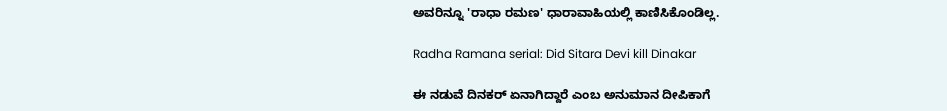ಅವರಿನ್ನೂ 'ರಾಧಾ ರಮಣ' ಧಾರಾವಾಹಿಯಲ್ಲಿ ಕಾಣಿಸಿಕೊಂಡಿಲ್ಲ.

Radha Ramana serial: Did Sitara Devi kill Dinakar

ಈ ನಡುವೆ ದಿನಕರ್ ಏನಾಗಿದ್ದಾರೆ ಎಂಬ ಅನುಮಾನ ದೀಪಿಕಾಗೆ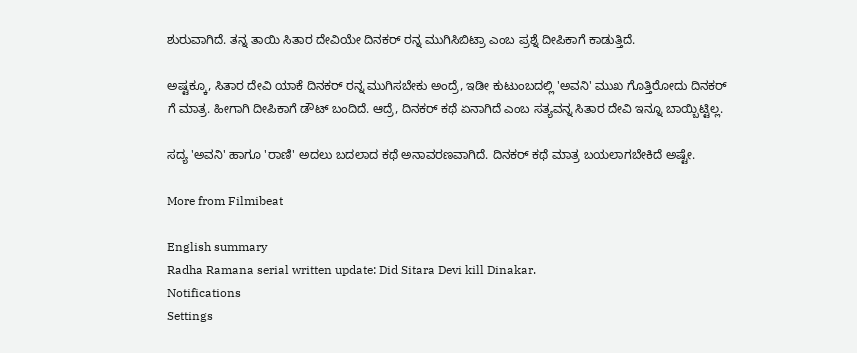ಶುರುವಾಗಿದೆ. ತನ್ನ ತಾಯಿ ಸಿತಾರ ದೇವಿಯೇ ದಿನಕರ್ ರನ್ನ ಮುಗಿಸಿಬಿಟ್ರಾ ಎಂಬ ಪ್ರಶ್ನೆ ದೀಪಿಕಾಗೆ ಕಾಡುತ್ತಿದೆ.

ಅಷ್ಟಕ್ಕೂ, ಸಿತಾರ ದೇವಿ ಯಾಕೆ ದಿನಕರ್ ರನ್ನ ಮುಗಿಸಬೇಕು ಅಂದ್ರೆ, ಇಡೀ ಕುಟುಂಬದಲ್ಲಿ 'ಅವನಿ' ಮುಖ ಗೊತ್ತಿರೋದು ದಿನಕರ್ ಗೆ ಮಾತ್ರ. ಹೀಗಾಗಿ ದೀಪಿಕಾಗೆ ಡೌಟ್ ಬಂದಿದೆ. ಆದ್ರೆ, ದಿನಕರ್ ಕಥೆ ಏನಾಗಿದೆ ಎಂಬ ಸತ್ಯವನ್ನ ಸಿತಾರ ದೇವಿ ಇನ್ನೂ ಬಾಯ್ಬಿಟ್ಟಿಲ್ಲ.

ಸದ್ಯ 'ಅವನಿ' ಹಾಗೂ 'ರಾಣಿ' ಅದಲು ಬದಲಾದ ಕಥೆ ಅನಾವರಣವಾಗಿದೆ. ದಿನಕರ್ ಕಥೆ ಮಾತ್ರ ಬಯಲಾಗಬೇಕಿದೆ ಅಷ್ಟೇ.

More from Filmibeat

English summary
Radha Ramana serial written update: Did Sitara Devi kill Dinakar.
Notifications
Settings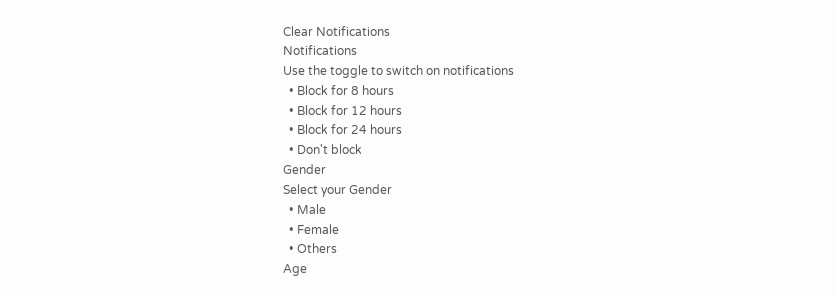Clear Notifications
Notifications
Use the toggle to switch on notifications
  • Block for 8 hours
  • Block for 12 hours
  • Block for 24 hours
  • Don't block
Gender
Select your Gender
  • Male
  • Female
  • Others
Age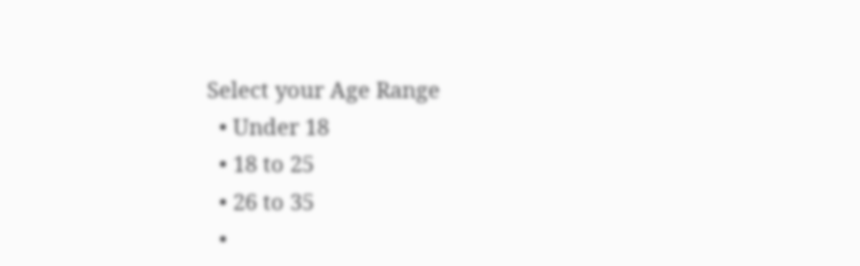Select your Age Range
  • Under 18
  • 18 to 25
  • 26 to 35
  •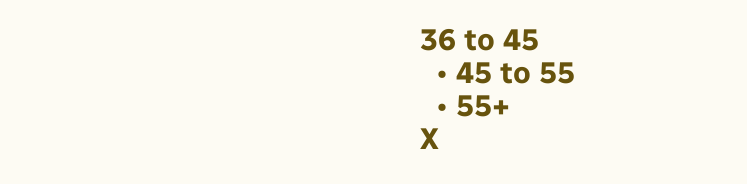36 to 45
  • 45 to 55
  • 55+
X